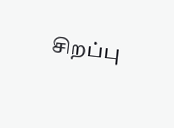சிறப்பு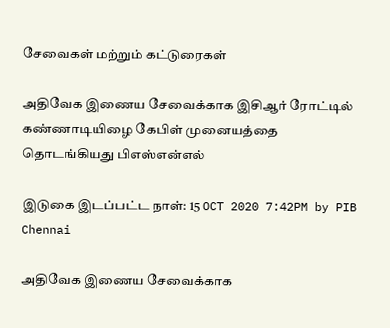சேவைகள் மற்றும் கட்டுரைகள்

அதிவேக இணைய சேவைக்காக இசிஆர் ரோட்டில் கண்ணாடியிழை கேபிள் முனையத்தை தொடங்கியது பிஎஸ்என்எல்

இடுகை இடப்பட்ட நாள்: 15 OCT 2020 7:42PM by PIB Chennai

அதிவேக இணைய சேவைக்காக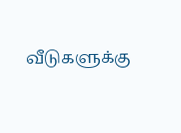வீடுகளுக்கு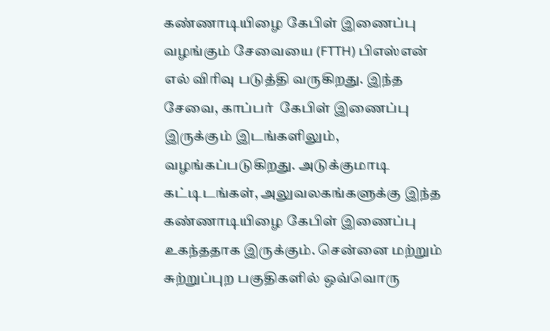கண்ணாடியிழை கேபிள் இணைப்பு  வழங்கும் சேவையை (FTTH) பிஎஸ்என் எல் விரிவு படுத்தி வருகிறது. இந்த சேவை, காப்பர்  கேபிள் இணைப்பு இருக்கும் இடங்களிலும், வழங்கப்படுகிறது. அடுக்குமாடி கட்டிடங்கள், அலுவலகங்களுக்கு இந்த கண்ணாடியிழை கேபிள் இணைப்பு உகந்ததாக இருக்கும். சென்னை மற்றும் சுற்றுப்புற பகுதிகளில் ஒவ்வொரு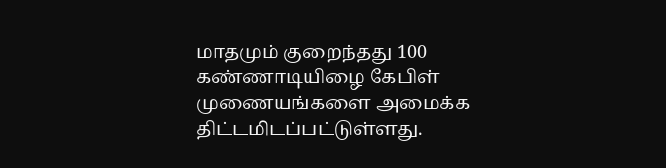மாதமும் குறைந்தது 100 கண்ணாடியிழை கேபிள் முணையங்களை அமைக்க திட்டமிடப்பட்டுள்ளது.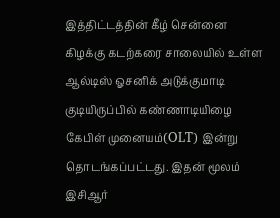இத்திட்டத்தின் கீழ் சென்னை கிழக்கு கடற்கரை சாலையில் உள்ள ஆல்டிஸ் ஓசனிக் அடுக்குமாடி குடியிருப்பில் கண்ணாடியிழை கேபிள் முனையம்(OLT) இன்று தொடங்கப்பட்டது. இதன் மூலம் இசிஆர்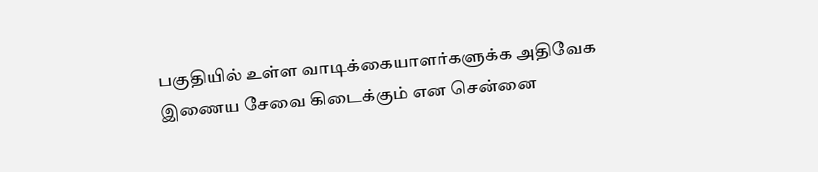பகுதியில் உள்ள வாடிக்கையாளர்களுக்க அதிவேக இணைய சேவை கிடைக்கும் என சென்னை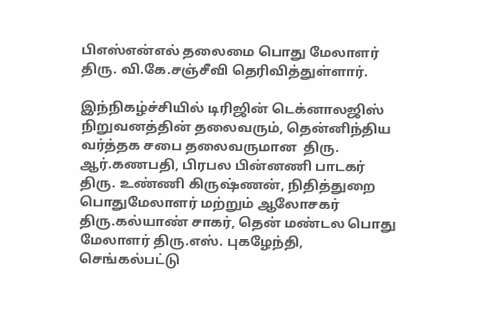பிஎஸ்என்எல் தலைமை பொது மேலாளர் திரு. வி.கே.சஞ்சீவி தெரிவித்துள்ளார்.

இந்நிகழ்ச்சியில் டிரிஜின் டெக்னாலஜிஸ் நிறுவனத்தின் தலைவரும், தென்னிந்திய வர்த்தக சபை தலைவருமான  திரு. ஆர்.கணபதி, பிரபல பின்னணி பாடகர் திரு. உண்ணி கிருஷ்ணன், நிதித்துறை பொதுமேலாளர் மற்றும் ஆலோசகர் திரு.கல்யாண் சாகர், தென் மண்டல பொது மேலாளர் திரு.எஸ். புகழேந்தி, செங்கல்பட்டு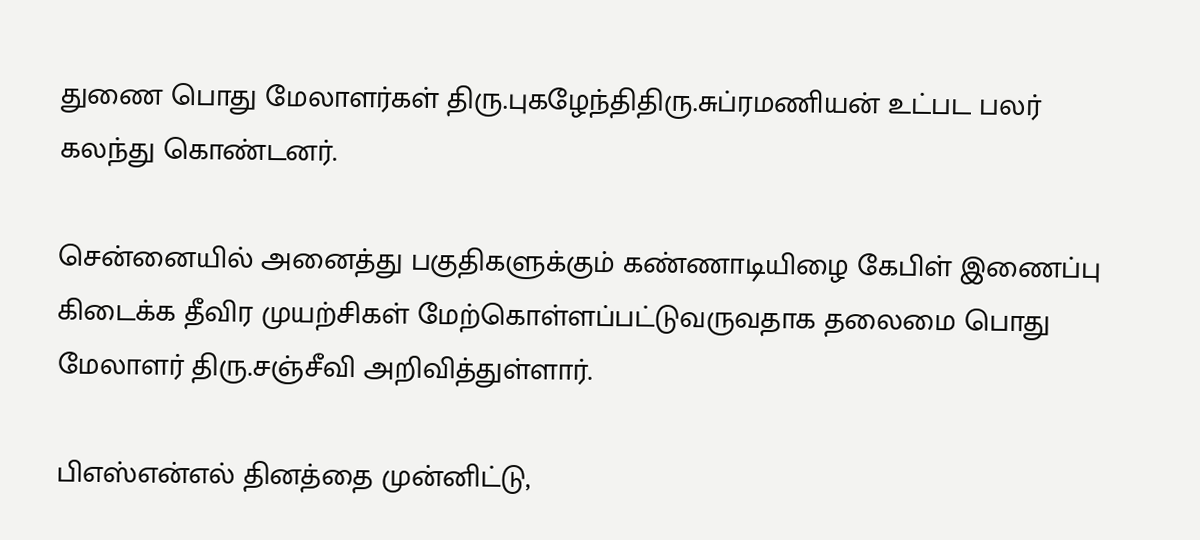துணை பொது மேலாளர்கள் திரு.புகழேந்திதிரு.சுப்ரமணியன் உட்பட பலர் கலந்து கொண்டனர்.

சென்னையில் அனைத்து பகுதிகளுக்கும் கண்ணாடியிழை கேபிள் இணைப்பு கிடைக்க தீவிர முயற்சிகள் மேற்கொள்ளப்பட்டுவருவதாக தலைமை பொது மேலாளர் திரு.சஞ்சீவி அறிவித்துள்ளார்.

பிஎஸ்என்எல் தினத்தை முன்னிட்டு,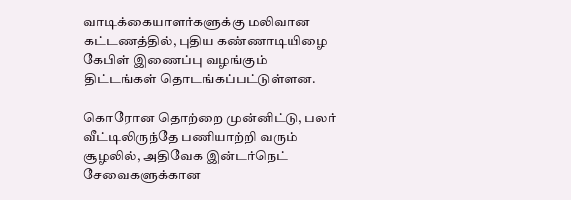வாடிக்கையாளர்களுக்கு மலிவான கட்டணத்தில், புதிய கண்ணாடியிழை கேபிள் இணைப்பு வழங்கும் திட்டங்கள் தொடங்கப்பட்டுள்ளன.

கொரோன தொற்றை முன்னிட்டு, பலர் வீட்டிலிருந்தே பணியாற்றி வரும் சூழலில், அதிவேக இன்டர்நெட் சேவைகளுக்கான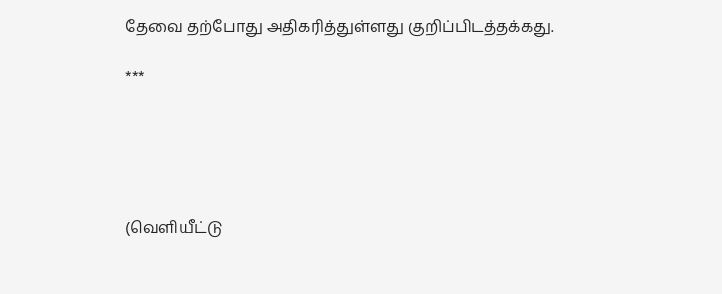தேவை தற்போது அதிகரித்துள்ளது குறிப்பிடத்தக்கது.

***





(வெளியீட்டு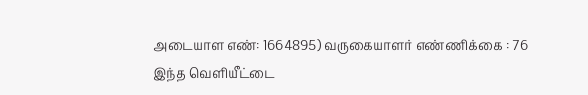அடையாள எண்: 1664895) வருகையாளர் எண்ணிக்கை : 76
இந்த வெளியீட்டை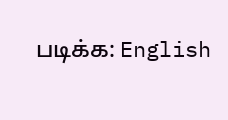படிக்க: English